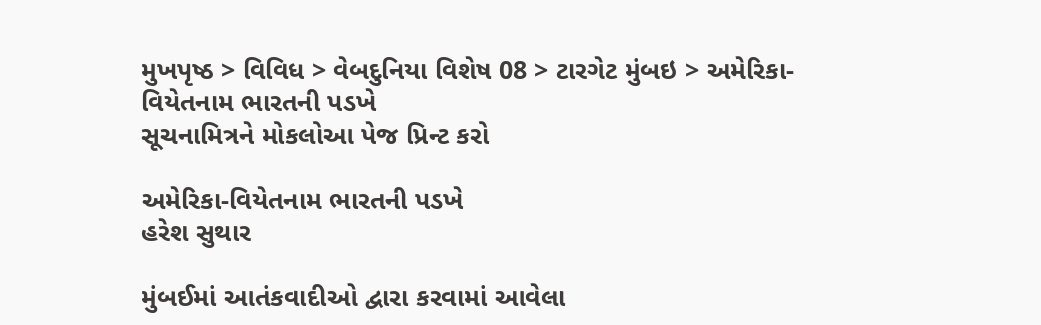મુખપૃષ્ઠ > વિવિધ > વેબદુનિયા વિશેષ 08 > ટારગેટ મુંબઇ > અમેરિકા-વિયેતનામ ભારતની પડખે
સૂચનામિત્રને મોકલોઆ પેજ પ્રિન્ટ કરો

અમેરિકા-વિયેતનામ ભારતની પડખે
હરેશ સુથાર

મુંબઈમાં આતંકવાદીઓ દ્વારા કરવામાં આવેલા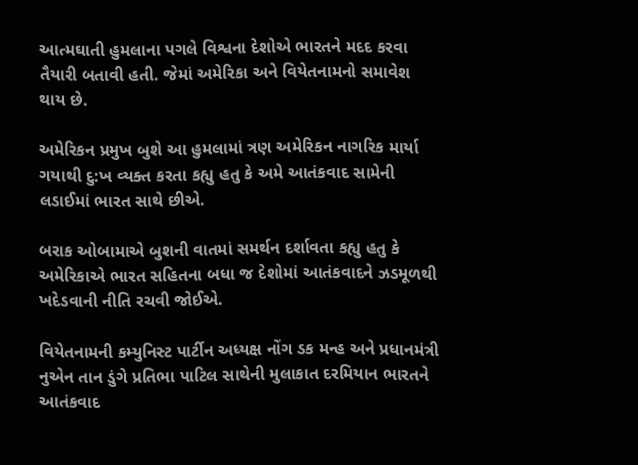આત્મઘાતી હુમલાના પગલે વિશ્વના દેશોએ ભારતને મદદ કરવા તૈયારી બતાવી હતી. જેમાં અમેરિકા અને વિયેતનામનો સમાવેશ થાય છે.

અમેરિકન પ્રમુખ બુશે આ હુમલામાં ત્રણ અમેરિકન નાગરિક માર્યા ગયાથી દુ:ખ વ્યક્ત કરતા કહ્યુ હતુ કે અમે આતંકવાદ સામેની લડાઈમાં ભારત સાથે છીએ.

બરાક ઓબામાએ બુશની વાતમાં સમર્થન દર્શાવતા કહ્યુ હતુ કે અમેરિકાએ ભારત સહિતના બધા જ દેશોમાં આતંકવાદને ઝડમૂળથી ખદેડવાની નીતિ રચવી જોઈએ.

વિયેતનામની કમ્યુનિસ્ટ પાર્ટીન અધ્યક્ષ નોંગ ડક મન્હ અને પ્રધાનમંત્રી નુએન તાન ડુંગે પ્રતિભા પાટિલ સાથેની મુલાકાત દરમિયાન ભારતને આતંકવાદ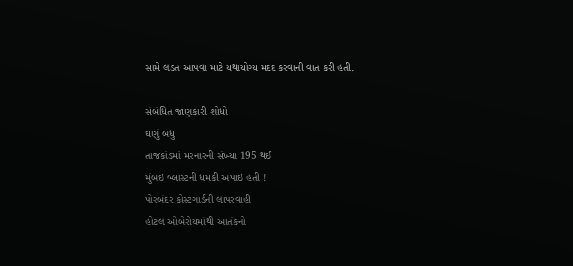સામે લડત આપવા માટે યથાયોગ્ય મદદ કરવાની વાત કરી હતી.

સંબંધિત જાણકારી શોધો
ઘણું બધુ
તાજકાંડમાં મરનારની સંખ્યા 195 થઈ
મુંબઇ બ્લાસ્ટની ધમકી અપાઇ હતી !
પોરબંદર કોસ્ટગાર્ડની લાપરવાહી
હોટલ ઓબેરોયમાંથી આતંકનો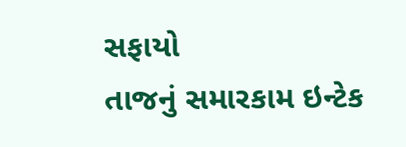સફાયો
તાજનું સમારકામ ઇન્ટેક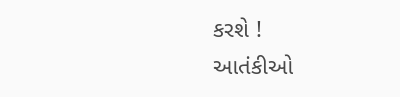કરશે !
આતંકીઓ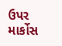ઉપર માર્કોસ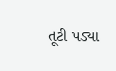તૂટી પડ્યા